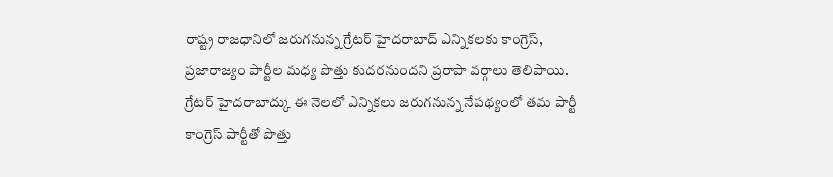రాష్ట్ర రాజధానిలో జరుగనున్న గ్రేటర్ హైదరాబాద్ ఎన్నికలకు కాంగ్రెస్, ప్రజారాజ్యం పార్టీల మధ్య పొత్తు కుదరనుందని ప్రరాపా వర్గాలు తెలిపాయి.
గ్రేటర్ హైదరాబాద్కు ఈ నెలలో ఎన్నికలు జరుగనున్న నేపథ్యంలో తమ పార్టీ కాంగ్రెస్ పార్టీతో పొత్తు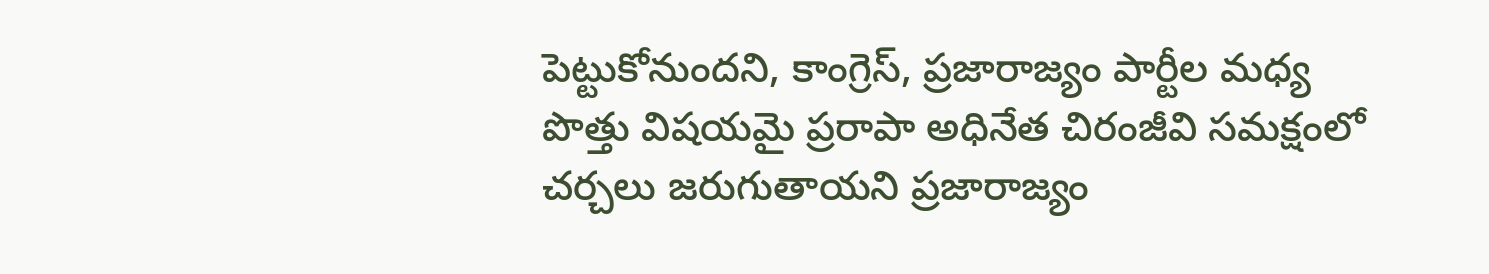పెట్టుకోనుందని, కాంగ్రెస్, ప్రజారాజ్యం పార్టీల మధ్య పొత్తు విషయమై ప్రరాపా అధినేత చిరంజీవి సమక్షంలో చర్చలు జరుగుతాయని ప్రజారాజ్యం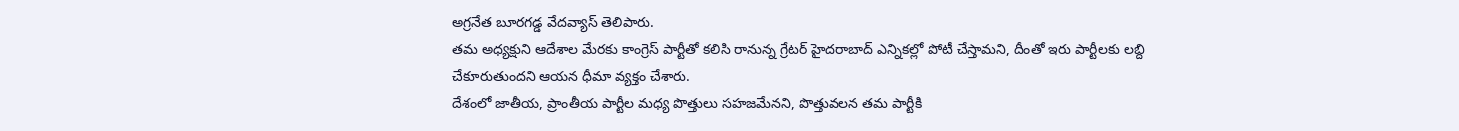అగ్రనేత బూరగడ్డ వేదవ్యాస్ తెలిపారు.
తమ అధ్యక్షుని ఆదేశాల మేరకు కాంగ్రెస్ పార్టీతో కలిసి రానున్న గ్రేటర్ హైదరాబాద్ ఎన్నికల్లో పోటీ చేస్తామని, దీంతో ఇరు పార్టీలకు లబ్ది చేకూరుతుందని ఆయన ధీమా వ్యక్తం చేశారు.
దేశంలో జాతీయ, ప్రాంతీయ పార్టీల మధ్య పొత్తులు సహజమేనని, పొత్తువలన తమ పార్టీకి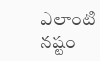ఎలాంటి నష్టం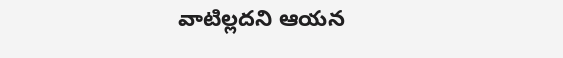వాటిల్లదని ఆయన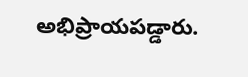అభిప్రాయపడ్డారు.